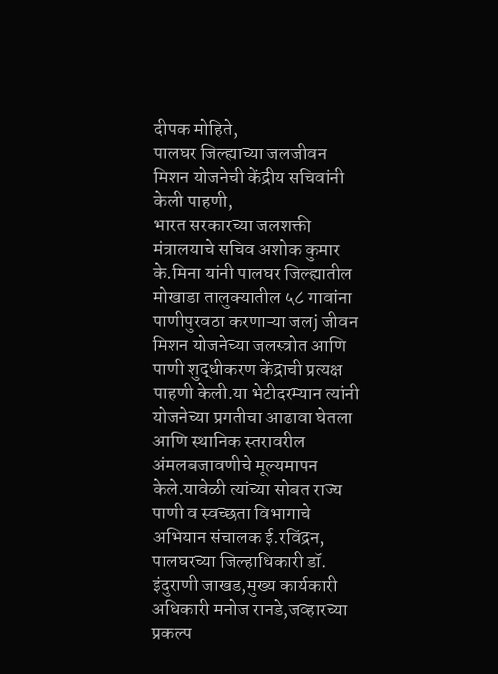दीपक मोहिते,
पालघर जिल्ह्याच्या जलजीवन मिशन योजनेची केंद्रीय सचिवांनी केली पाहणी,
भारत सरकारच्या जलशक्ती मंत्रालयाचे सचिव अशोक कुमार के.मिना यांनी पालघर जिल्ह्यातील मोखाडा तालुक्यातील ५८ गावांना पाणीपुरवठा करणाऱ्या जलj जीवन मिशन योजनेच्या जलस्त्रोत आणि पाणी शुद्धीकरण केंद्राची प्रत्यक्ष पाहणी केली.या भेटीदरम्यान त्यांनी योजनेच्या प्रगतीचा आढावा घेतला आणि स्थानिक स्तरावरील अंमलबजावणीचे मूल्यमापन केले.यावेळी त्यांच्या सोबत राज्य पाणी व स्वच्छता विभागाचे अभियान संचालक ई.रविंद्रन, पालघरच्या जिल्हाधिकारी डॉ. इंदुराणी जाखड,मुख्य कार्यकारी अधिकारी मनोज रानडे,जव्हारच्या प्रकल्प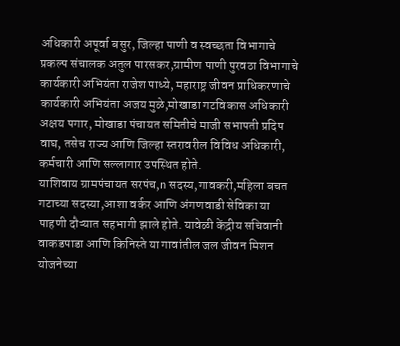अधिकारी अपूर्वा बसुर, जिल्हा पाणी व स्वच्छता विभागाचे प्रकल्प संचालक अतुल पारसकर,ग्रामीण पाणी पुरवठा विभागाचे कार्यकारी अभियंता राजेश पाध्ये, महाराष्ट्र जीवन प्राधिकरणाचे कार्यकारी अभियंता अजय मुळे,मोखाडा गटविकास अधिकारी अक्षय पगार, मोखाडा पंचायत समितीचे माजी सभापती प्रदिप वाघ, तसेच राज्य आणि जिल्हा स्तरावरील विविध अधिकारी, कर्मचारी आणि सल्लागार उपस्थित होते.
याशिवाय ग्रामपंचायत सरपंच,n सदस्य,गावकरी,महिला बचत गटाच्या सदस्या,आशा वर्कर आणि अंगणवाडी सेविका या पाहणी दौऱ्यात सहभागी झाले होते. यावेळी केंद्रीय सचिवानी वाकडपाडा आणि किनिस्ते या गावांतील जल जीवन मिशन योजनेच्या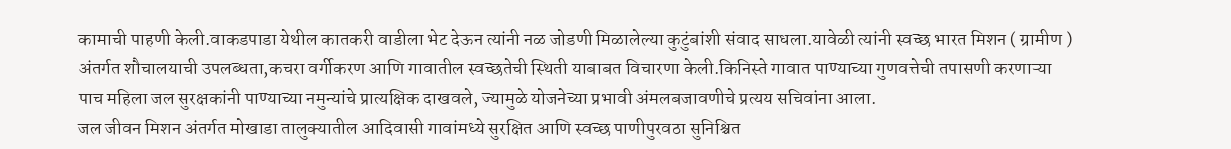कामाची पाहणी केली.वाकडपाडा येथील कातकरी वाडीला भेट देऊन त्यांनी नळ जोडणी मिळालेल्या कुटुंबांशी संवाद साधला.यावेळी त्यांनी स्वच्छ भारत मिशन ( ग्रामीण ) अंतर्गत शौचालयाची उपलब्धता,कचरा वर्गीकरण आणि गावातील स्वच्छतेची स्थिती याबाबत विचारणा केली.किनिस्ते गावात पाण्याच्या गुणवत्तेची तपासणी करणाऱ्या पाच महिला जल सुरक्षकांनी पाण्याच्या नमुन्यांचे प्रात्यक्षिक दाखवले, ज्यामुळे योजनेच्या प्रभावी अंमलबजावणीचे प्रत्यय सचिवांना आला.
जल जीवन मिशन अंतर्गत मोखाडा तालुक्यातील आदिवासी गावांमध्ये सुरक्षित आणि स्वच्छ पाणीपुरवठा सुनिश्चित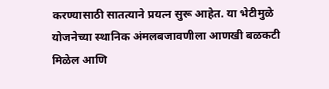करण्यासाठी सातत्याने प्रयत्न सुरू आहेत. या भेटीमुळे योजनेच्या स्थानिक अंमलबजावणीला आणखी बळकटी मिळेल आणि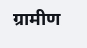ग्रामीण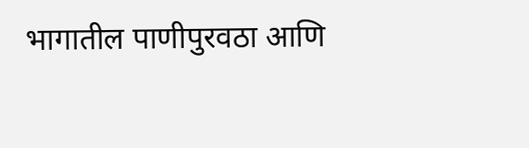भागातील पाणीपुरवठा आणि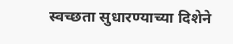स्वच्छता सुधारण्याच्या दिशेने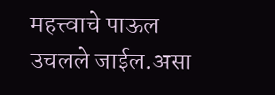महत्त्वाचे पाऊल उचलले जाईल.असा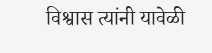विश्वास त्यांनी यावेळी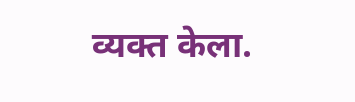व्यक्त केला.